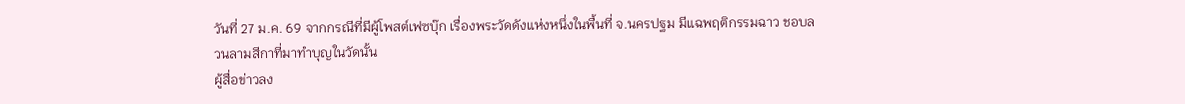วันที่ 27 ม.ค. 69 จากกรณีที่มีผู้โพสต์เฟซบุ๊ก เรื่องพระวัดดังแห่งหนึ่งในพื้นที่ จ.นครปฐม มีแฉพฤติกรรมฉาว ชอบลวนลามสีกาที่มาทำบุญในวัดนั้น
ผู้สื่อข่าวลง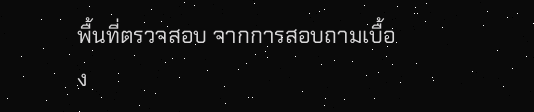พื้นที่ตรวจสอบ จากการสอบถามเบื้อง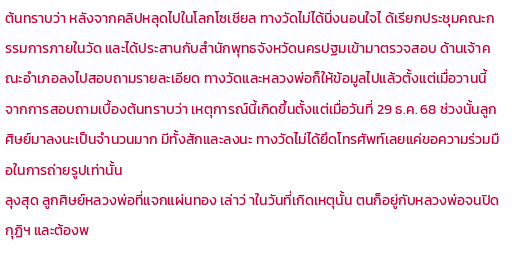ต้นทราบว่า หลังจากคลิปหลุดไปในโลกโซเชียล ทางวัดไม่ได้นิ่งนอนใจไ ด้เรียกประชุมคณะกรรมการภายในวัด และได้ประสานกับสำนักพุทธจังหวัดนครปฐมเข้ามาตรวจสอบ ด้านเจ้าคณะอำเภอลงไปสอบถามรายละเอียด ทางวัดและหลวงพ่อก็ให้ข้อมูลไปแล้วตั้งแต่เมื่อวานนี้
จากการสอบถามเบื้องต้นทราบว่า เหตุการณ์นี้เกิดขึ้นตั้งแต่เมื่อวันที่ 29 ธ.ค. 68 ช่วงนั้นลูกศิษย์มาลงนะเป็นจำนวนมาก มีทั้งสักและลงนะ ทางวัดไม่ได้ยึดโทรศัพท์เลยแค่ขอความร่วมมือในการถ่ายรูปเท่านั้น
ลุงสุด ลูกศิษย์หลวงพ่อที่แจกแผ่นทอง เล่าว่ าในวันที่เกิดเหตุนั้น ตนก็อยู่กับหลวงพ่อจนปิดกุฏิฯ และต้องพ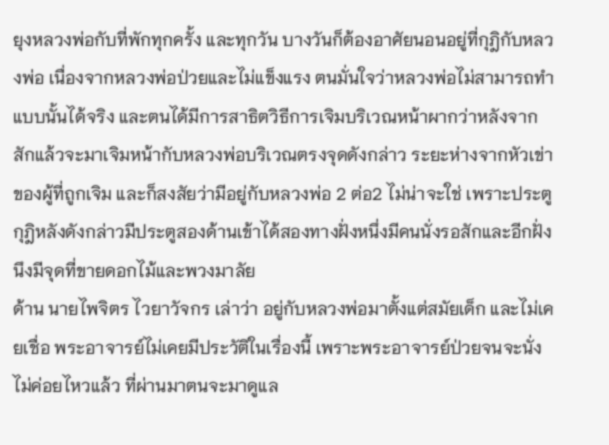ยุงหลวงพ่อกับที่พักทุกครั้ง และทุกวัน บางวันก็ต้องอาศัยนอนอยู่ที่กุฎิกับหลวงพ่อ เนื่องจากหลวงพ่อป่วยและไม่แข็งแรง ตนมั่นใจว่าหลวงพ่อไม่สามารถทำแบบนั้นได้จริง และตนได้มีการสาธิตวิธีการเจิมบริเวณหน้าผากว่าหลังจากสักแล้วจะมาเจิมหน้ากับหลวงพ่อบริเวณตรงจุดดังกล่าว ระยะห่างจากหัวเข่าของผู้ที่ถูกเจิม และก็สงสัยว่ามีอยู่กับหลวงพ่อ 2 ต่อ2 ไม่น่าจะใช่ เพราะประตูกุฎิหลังดังกล่าวมีประตูสองด้านเข้าได้สองทางฝั่งหนึ่งมีคนนั่งรอสักและอีกฝั่งนึงมีจุดที่ขายดอกไม้และพวงมาลัย
ด้าน นายไพจิตร ไวยาวัจกร เล่าว่า อยู่กับหลวงพ่อมาตั้งแต่สมัยเด็ก และไม่เคยเชื่อ พระอาจารย์ไม่เคยมีประวัติในเรื่องนี้ เพราะพระอาจารย์ป่วยจนจะนั่งไม่ค่อยไหวแล้ว ที่ผ่านมาตนจะมาดูแล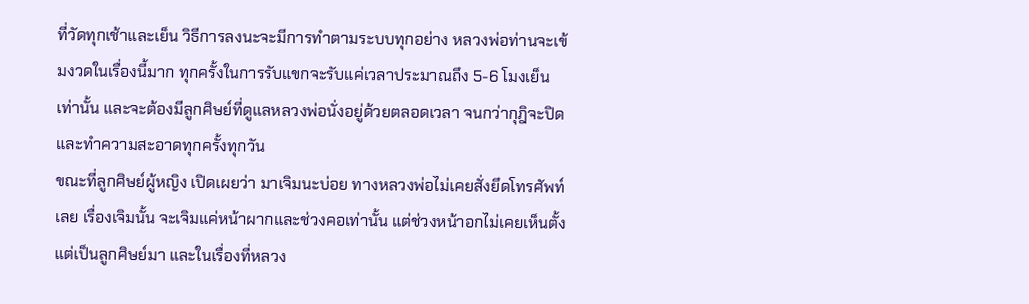ที่วัดทุกเช้าและเย็น วิธีการลงนะจะมีการทำตามระบบทุกอย่าง หลวงพ่อท่านจะเข้มงวดในเรื่องนี้มาก ทุกครั้งในการรับแขกจะรับแค่เวลาประมาณถึง 5-6 โมงเย็นเท่านั้น และจะต้องมีลูกศิษย์ที่ดูแลหลวงพ่อนั่งอยู่ด้วยตลอดเวลา จนกว่ากุฎิจะปิดและทำความสะอาดทุกครั้งทุกวัน
ขณะที่ลูกศิษย์ผู้หญิง เปิดเผยว่า มาเจิมนะบ่อย ทางหลวงพ่อไม่เคยสั่งยึดโทรศัพท์เลย เรื่องเจิมนั้น จะเจิมแค่หน้าผากและช่วงคอเท่านั้น แต่ช่วงหน้าอกไม่เคยเห็นตั้งแต่เป็นลูกศิษย์มา และในเรื่องที่หลวง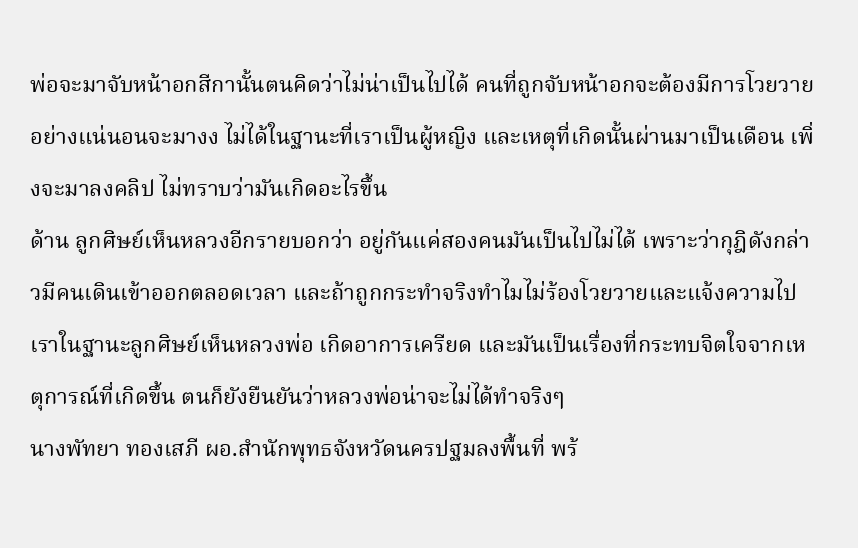พ่อจะมาจับหน้าอกสีกานั้นตนคิดว่าไม่น่าเป็นไปได้ คนที่ถูกจับหน้าอกจะต้องมีการโวยวายอย่างแน่นอนจะมางง ไม่ได้ในฐานะที่เราเป็นผู้หญิง และเหตุที่เกิดนั้นผ่านมาเป็นเดือน เพิ่งจะมาลงคลิป ไม่ทราบว่ามันเกิดอะไรขึ้น
ด้าน ลูกศิษย์เห็นหลวงอีกรายบอกว่า อยู่กันแค่สองคนมันเป็นไปไม่ได้ เพราะว่ากุฎิดังกล่าวมีคนเดินเข้าออกตลอดเวลา และถ้าถูกกระทำจริงทำไมไม่ร้องโวยวายและแจ้งความไป เราในฐานะลูกศิษย์เห็นหลวงพ่อ เกิดอาการเครียด และมันเป็นเรื่องที่กระทบจิตใจจากเหตุการณ์ที่เกิดขึ้น ตนก็ยังยืนยันว่าหลวงพ่อน่าจะไม่ได้ทำจริงๆ
นางพัทยา ทองเสภี ผอ.สำนักพุทธจังหวัดนครปฐมลงพื้นที่ พร้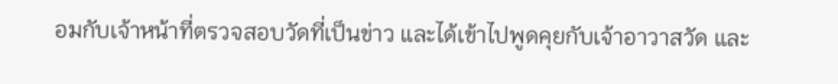อมกับเจ้าหน้าที่ตรวจสอบวัดที่เป็นข่าว และได้เข้าไปพูดคุยกับเจ้าอาวาสวัด และ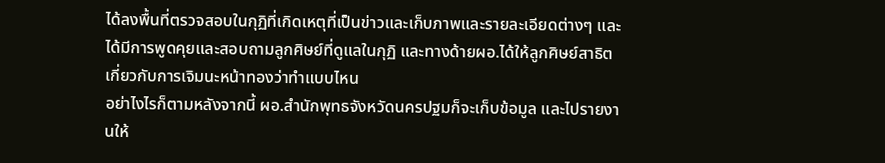ได้ลงพื้นที่ตรวจสอบในกุฏิที่เกิดเหตุที่เป็นข่าวและเก็บภาพและรายละเอียดต่างๆ และได้มีการพูดคุยและสอบถามลูกศิษย์ที่ดูแลในกุฏิ และทางด้ายผอ.ได้ให้ลูกศิษย์สาธิตเกี่ยวกับการเจิมนะหน้าทองว่าทำแบบไหน
อย่าไงไรก็ตามหลังจากนี้ ผอ.สำนักพุทธจังหวัดนครปฐมก็จะเก็บข้อมูล และไปรายงานให้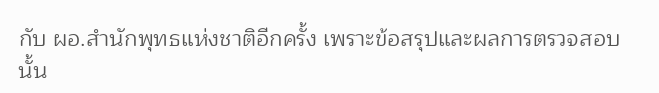กับ ผอ.สำนักพุทธแห่งชาติอีกครั้ง เพราะข้อสรุปและผลการตรวจสอบนั้น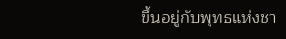ขึ้นอยู่กับพุทธแห่งชา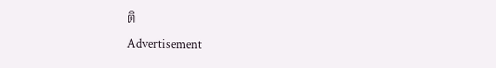ติ
Advertisement